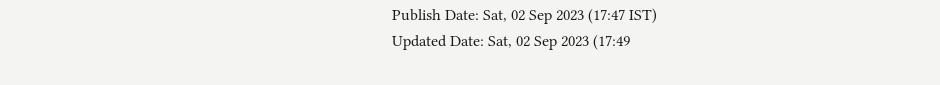Publish Date: Sat, 02 Sep 2023 (17:47 IST)
Updated Date: Sat, 02 Sep 2023 (17:49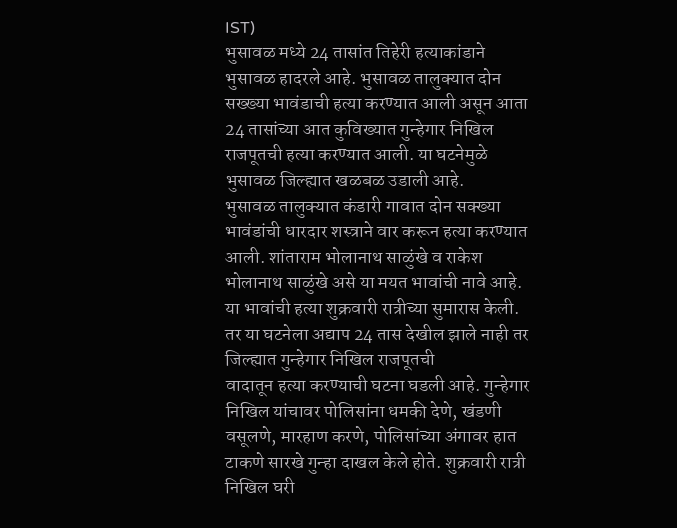IST)
भुसावळ मध्ये 24 तासांत तिहेरी हत्याकांडाने भुसावळ हादरले आहे. भुसावळ तालुक्यात दोन सख्ख्या भावंडाची हत्या करण्यात आली असून आता 24 तासांच्या आत कुविख्यात गुन्हेगार निखिल राजपूतची हत्या करण्यात आली. या घटनेमुळे भुसावळ जिल्ह्यात खळबळ उडाली आहे.
भुसावळ तालुक्यात कंडारी गावात दोन सक्ख्या भावंडांची धारदार शस्त्राने वार करून हत्या करण्यात आली. शांताराम भोलानाथ साळुंखे व राकेश भोलानाथ साळुंखे असे या मयत भावांची नावे आहे. या भावांची हत्या शुक्रवारी रात्रीच्या सुमारास केली.
तर या घटनेला अद्याप 24 तास देखील झाले नाही तर जिल्ह्यात गुन्हेगार निखिल राजपूतची
वादातून हत्या करण्याची घटना घडली आहे. गुन्हेगार निखिल यांचावर पोलिसांना धमकी देणे, खंडणी वसूलणे, मारहाण करणे, पोलिसांच्या अंगावर हात टाकणे सारखे गुन्हा दाखल केले होते. शुक्रवारी रात्री निखिल घरी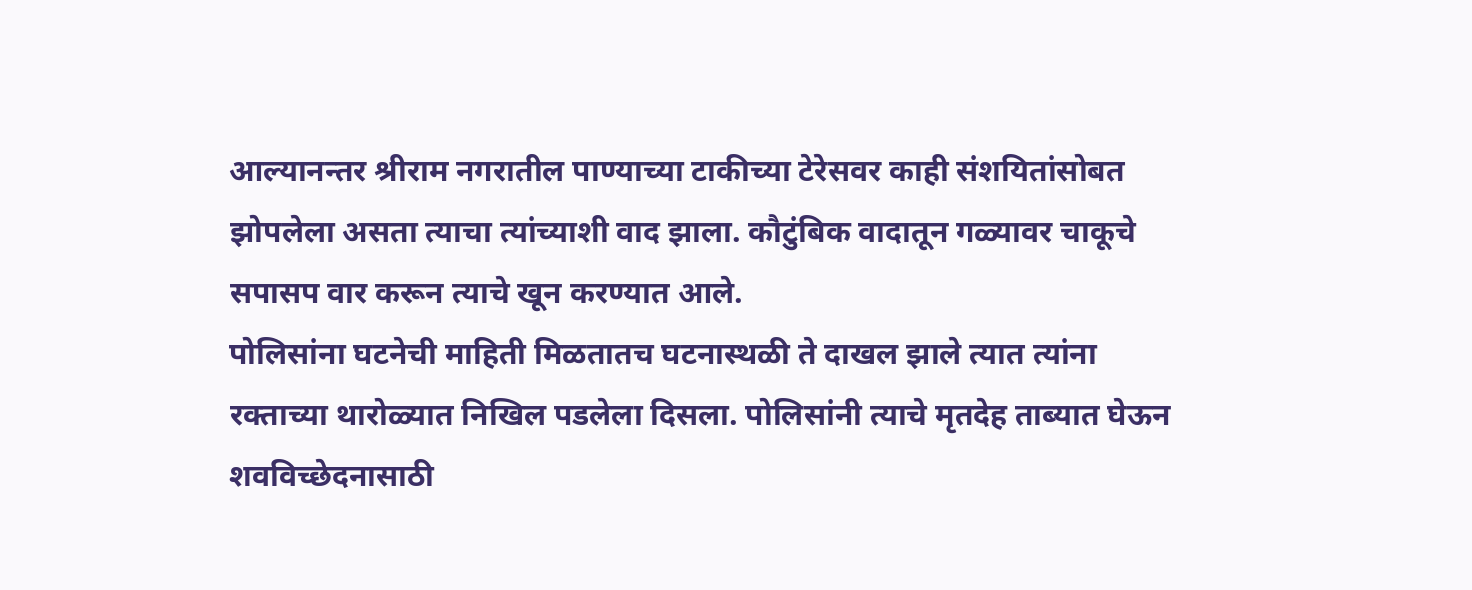आल्यानन्तर श्रीराम नगरातील पाण्याच्या टाकीच्या टेरेसवर काही संशयितांसोबत झोपलेला असता त्याचा त्यांच्याशी वाद झाला. कौटुंबिक वादातून गळ्यावर चाकूचे सपासप वार करून त्याचे खून करण्यात आले.
पोलिसांना घटनेची माहिती मिळतातच घटनास्थळी ते दाखल झाले त्यात त्यांना रक्ताच्या थारोळ्यात निखिल पडलेला दिसला. पोलिसांनी त्याचे मृतदेह ताब्यात घेऊन शवविच्छेदनासाठी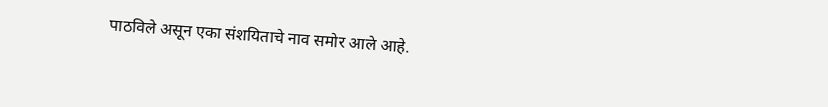पाठविले असून एका संशयिताचे नाव समोर आले आहे.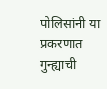पोलिसांनी या प्रकरणात गुन्ह्याची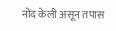नोंद केली असून तपास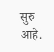सुरु आहे.